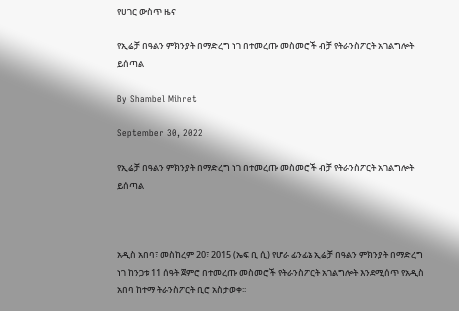የሀገር ውስጥ ዜና

የኢሬቻ በዓልን ምክንያት በማድረግ ነገ በተመረጡ መስመሮች ብቻ የትራንስፖርት አገልግሎት ይሰጣል

By Shambel Mihret

September 30, 2022

የኢሬቻ በዓልን ምክንያት በማድረግ ነገ በተመረጡ መስመሮች ብቻ የትራንስፖርት አገልግሎት ይሰጣል



አዲስ አበባ፣ መስከረም 20፣ 2015 (ኤፍ ቢ ሲ) የሆራ ፊንፊኔ ኢሬቻ በዓልን ምክንያት በማድረግ ነገ ከንጋቱ 11 ሰዓት ጀምሮ በተመረጡ መስመሮች የትራንስፖርት አገልግሎት እንደሚሰጥ የአዲስ አበባ ከተማ ትራንስፖርት ቢሮ አስታወቀ፡፡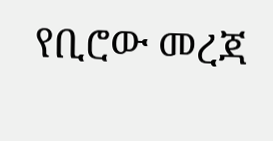የቢሮው መረጃ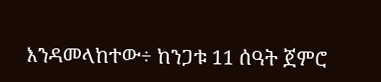እንዳመላከተው÷ ከንጋቱ 11 ሰዓት ጀምሮ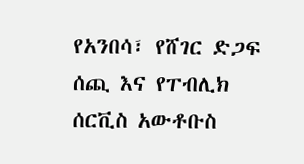የአንበሳ፣ የሸገር ድጋፍ ሰጪ እና የፐብሊክ ሰርቪስ አውቶቡስ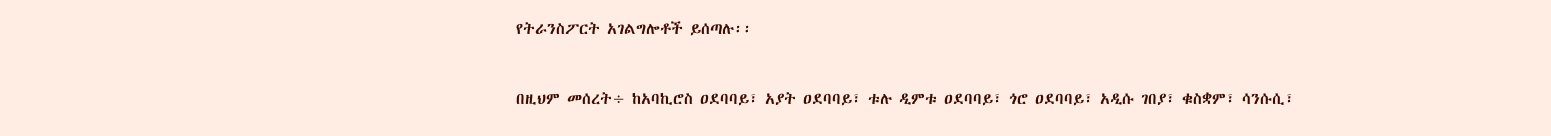የትራንስፖርት አገልግሎቶች ይሰጣሉ፡፡



በዚህም መሰረት÷ ከአባኪሮስ ዐደባባይ፣ አያት ዐደባባይ፣ ቱሉ ዲምቱ ዐደባባይ፣ ጎሮ ዐደባባይ፣ አዲሱ ገበያ፣ ቁስቋም፣ ሳንሱሲ፣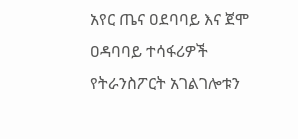አየር ጤና ዐደባባይ እና ጀሞ ዐዳባባይ ተሳፋሪዎች የትራንስፖርት አገልገሎቱን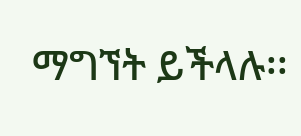ማግኘት ይችላሉ፡፡